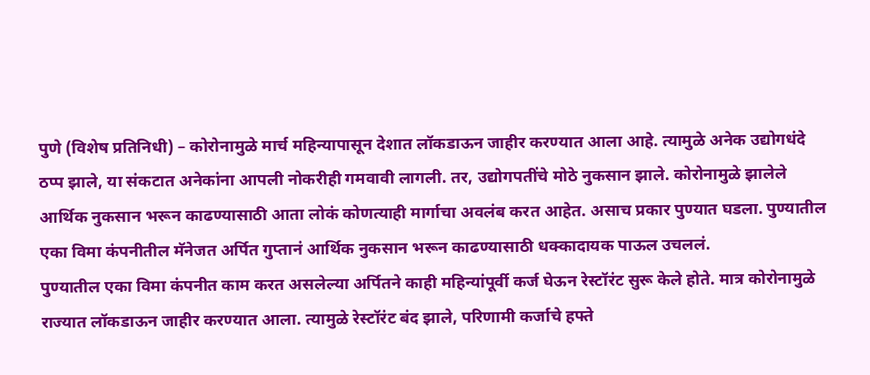पुणे (विशेष प्रतिनिधी) – कोरोनामुळे मार्च महिन्यापासून देशात लॉकडाऊन जाहीर करण्यात आला आहे. त्यामुळे अनेक उद्योगधंदे ठप्प झाले, या संकटात अनेकांना आपली नोकरीही गमवावी लागली. तर, उद्योगपतींचे मोठे नुकसान झाले. कोरोनामुळे झालेले आर्थिक नुकसान भरून काढण्यासाठी आता लोकं कोणत्याही मार्गाचा अवलंब करत आहेत. असाच प्रकार पुण्यात घडला. पुण्यातील एका विमा कंपनीतील मॅनेजत अर्पित गुप्तानं आर्थिक नुकसान भरून काढण्यासाठी धक्कादायक पाऊल उचललं.
पुण्यातील एका विमा कंपनीत काम करत असलेल्या अर्पितने काही महिन्यांपूर्वी कर्ज घेऊन रेस्टॉरंट सुरू केले होते. मात्र कोरोनामुळे राज्यात लॉकडाऊन जाहीर करण्यात आला. त्यामुळे रेस्टॉरंट बंद झाले, परिणामी कर्जाचे हफ्ते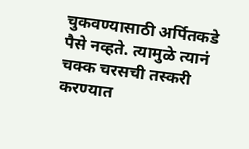चुकवण्यासाठी अर्पितकडे पैसे नव्हते. त्यामुळे त्यानं चक्क चरसची तस्करी करण्यात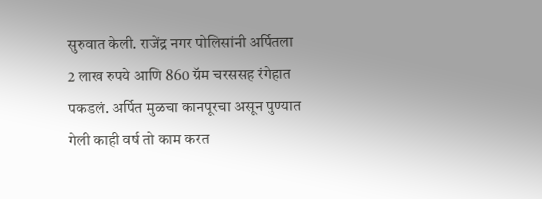सुरुवात केली. राजेंद्र नगर पोलिसांनी अर्पितला 2 लाख रुपये आणि 860 ग्रॅम चरससह रंगेहात पकडलं. अर्पित मुळचा कानपूरचा असून पुण्यात गेली काही वर्ष तो काम करत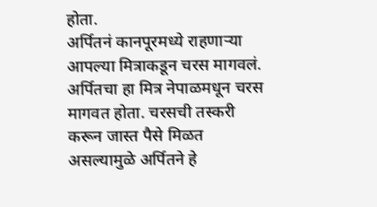होता.
अर्पितनं कानपूरमध्ये राहणाऱ्या आपल्या मित्राकडून चरस मागवलं. अर्पितचा हा मित्र नेपाळमधून चरस मागवत होता. चरसची तस्करी करून जास्त पैसे मिळत असल्यामुळे अर्पितने हे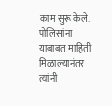काम सुरू केले. पोलिसांना याबाबत माहिती मिळाल्यानंतर त्यांनी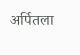अर्पितला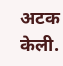अटक केली.